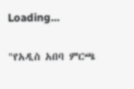Loading...

"የአዲስ አበባ ምርጫ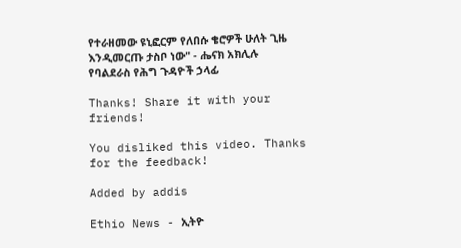የተራዘመው ዩኒፎርም የለበሱ ቄሮዎች ሁለት ጊዜ እንዲመርጡ ታስቦ ነው" - ሔናክ አክሊሉ የባልደራስ የሕግ ጉዳዮች ኃላፊ

Thanks! Share it with your friends!

You disliked this video. Thanks for the feedback!

Added by addis

Ethio News - ኢትዮ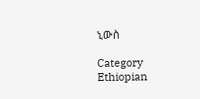ኒውስ

Category
Ethiopian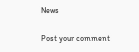News

Post your comment